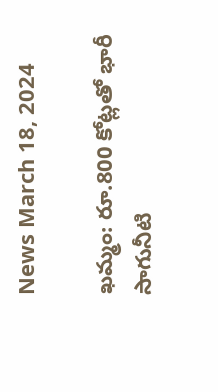News March 18, 2024

ఖమ్మం: రూ.800 కోట్లతో భారీ సాగునీటి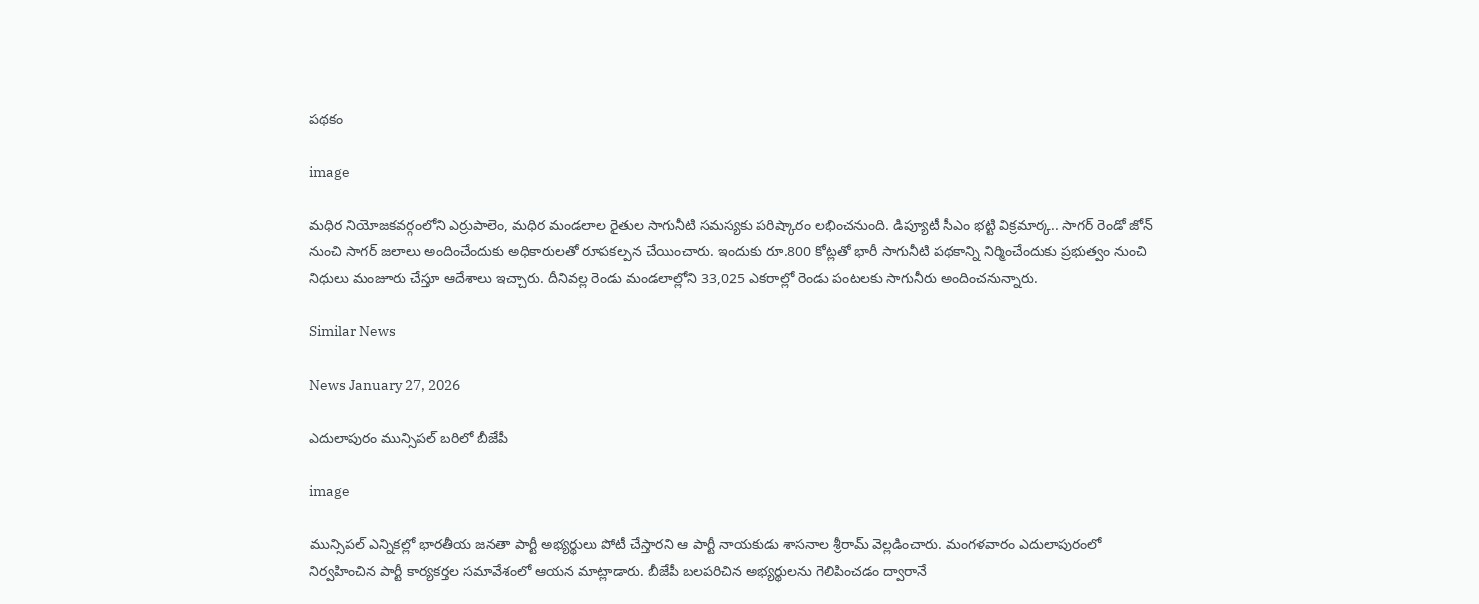పథకం

image

మధిర నియోజకవర్గంలోని ఎర్రుపాలెం, మధిర మండలాల రైతుల సాగునీటి సమస్యకు పరిష్కారం లభించనుంది. డిప్యూటీ సీఎం భట్టి విక్రమార్క.. సాగర్ రెండో జోన్ నుంచి సాగర్ జలాలు అందించేందుకు అధికారులతో రూపకల్పన చేయించారు. ఇందుకు రూ.800 కోట్లతో భారీ సాగునీటి పథకాన్ని నిర్మించేందుకు ప్రభుత్వం నుంచి నిధులు మంజూరు చేస్తూ ఆదేశాలు ఇచ్చారు. దీనివల్ల రెండు మండలాల్లోని 33,025 ఎకరాల్లో రెండు పంటలకు సాగునీరు అందించనున్నారు.

Similar News

News January 27, 2026

ఎదులాపురం మున్సిపల్‌ బరిలో బీజేపీ

image

మున్సిపల్ ఎన్నికల్లో భారతీయ జనతా పార్టీ అభ్యర్థులు పోటీ చేస్తారని ఆ పార్టీ నాయకుడు శాసనాల శ్రీరామ్ వెల్లడించారు. మంగళవారం ఎదులాపురంలో నిర్వహించిన పార్టీ కార్యకర్తల సమావేశంలో ఆయన మాట్లాడారు. బీజేపీ బలపరిచిన అభ్యర్థులను గెలిపించడం ద్వారానే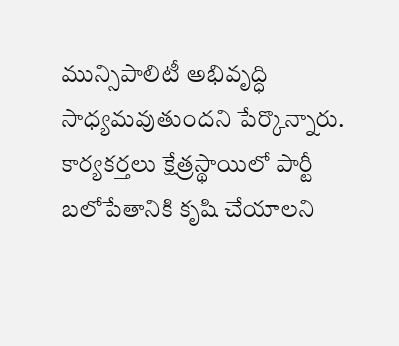మున్సిపాలిటీ అభివృద్ధి సాధ్యమవుతుందని పేర్కొన్నారు. కార్యకర్తలు క్షేత్రస్థాయిలో పార్టీ బలోపేతానికి కృషి చేయాలని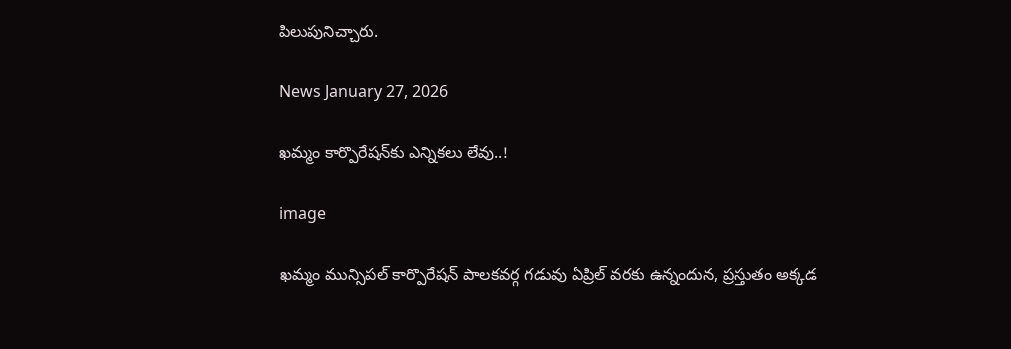పిలుపునిచ్చారు.

News January 27, 2026

ఖమ్మం కార్పొరేషన్‌కు ఎన్నికలు లేవు..!

image

ఖమ్మం మున్సిపల్ కార్పొరేషన్ పాలకవర్గ గడువు ఏప్రిల్ వరకు ఉన్నందున, ప్రస్తుతం అక్కడ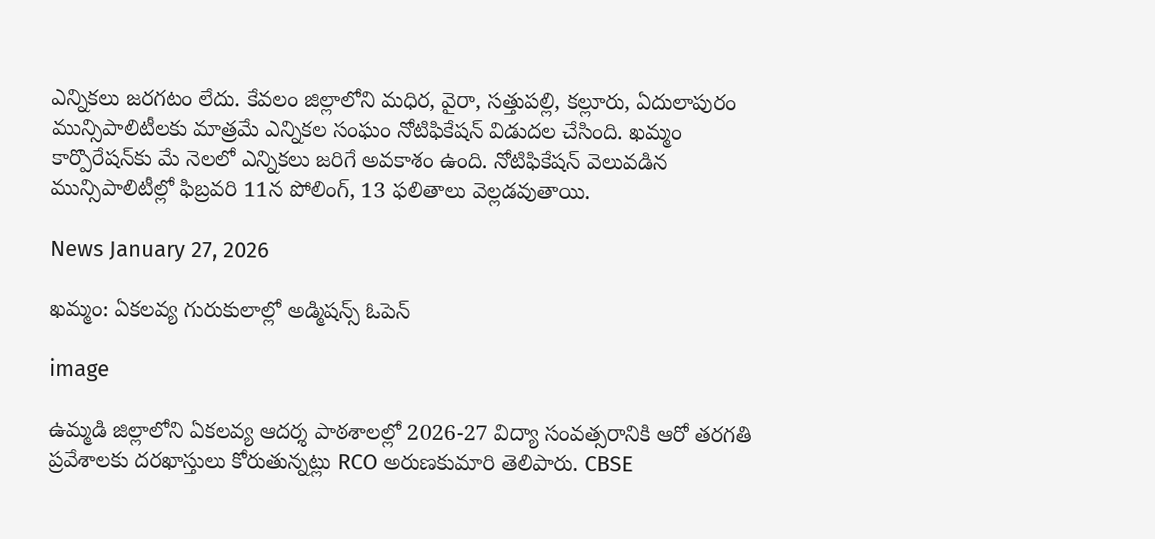ఎన్నికలు జరగటం లేదు. కేవలం జిల్లాలోని మధిర, వైరా, సత్తుపల్లి, కల్లూరు, ఏదులాపురం మున్సిపాలిటీలకు మాత్రమే ఎన్నికల సంఘం నోటిఫికేషన్ విడుదల చేసింది. ఖమ్మం కార్పొరేషన్‌కు మే నెలలో ఎన్నికలు జరిగే అవకాశం ఉంది. నోటిఫికేషన్ వెలువడిన మున్సిపాలిటీల్లో ఫిబ్రవరి 11న పోలింగ్, 13 ఫలితాలు వెల్లడవుతాయి.

News January 27, 2026

ఖమ్మం: ఏకలవ్య గురుకులాల్లో అడ్మిషన్స్ ఓపెన్

image

ఉమ్మడి జిల్లాలోని ఏకలవ్య ఆదర్శ పాఠశాలల్లో 2026-27 విద్యా సంవత్సరానికి ఆరో తరగతి ప్రవేశాలకు దరఖాస్తులు కోరుతున్నట్లు RCO అరుణకుమారి తెలిపారు. CBSE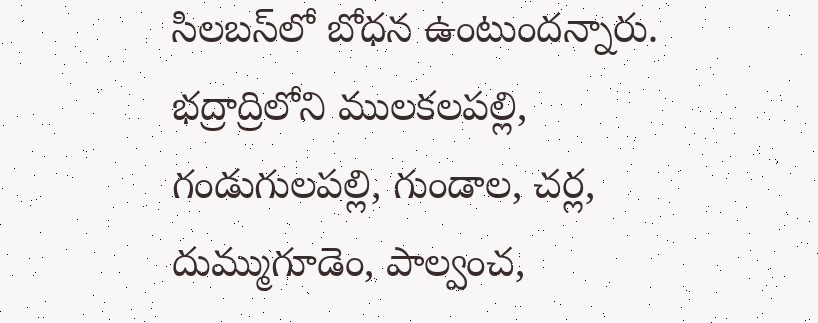సిలబస్‌‌లో బోధన ఉంటుందన్నారు. భద్రాద్రిలోని ములకలపల్లి, గండుగులపల్లి, గుండాల, చర్ల, దుమ్ముగూడెం, పాల్వంచ,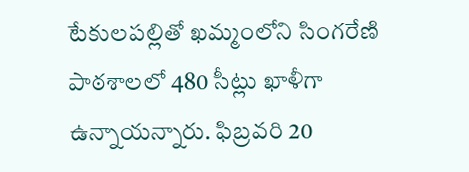టేకులపల్లితో ఖమ్మంలోని సింగరేణి పాఠశాలలో 480 సీట్లు ఖాళీగా ఉన్నాయన్నారు. ఫిబ్రవరి 20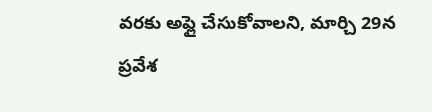వరకు అప్లై చేసుకోవాలని, మార్చి 29న ప్రవేశ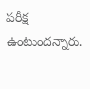పరీక్ష ఉంటుందన్నారు.